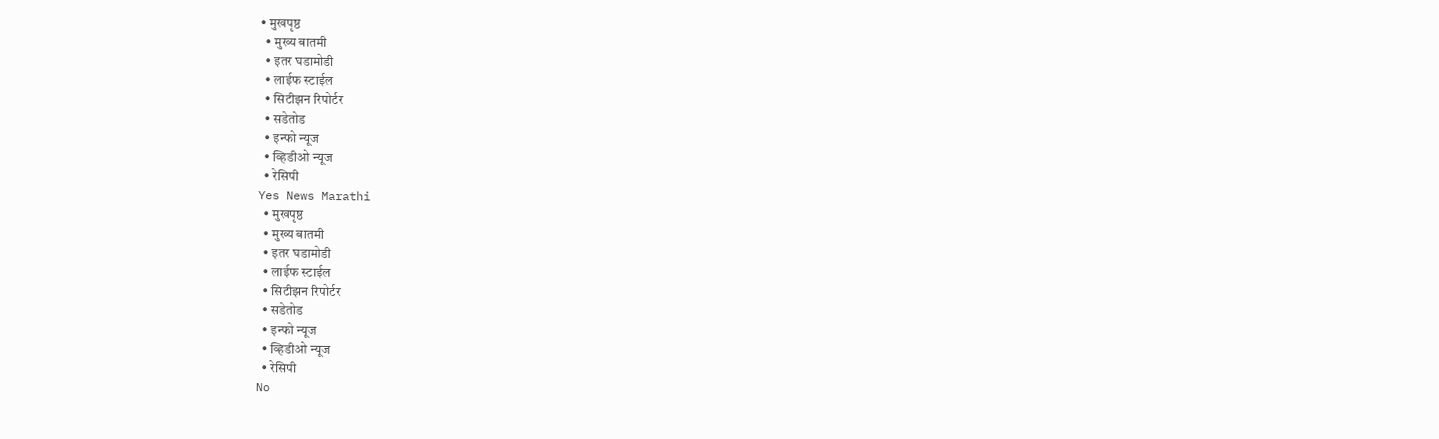• मुखपृष्ठ
  • मुख्य बातमी
  • इतर घडामोडी
  • लाईफ स्टाईल
  • सिटीझन रिपोर्टर
  • सडेतोड
  • इन्फो न्यूज
  • व्हिडीओ न्यूज
  • रेसिपी
Yes News Marathi
  • मुखपृष्ठ
  • मुख्य बातमी
  • इतर घडामोडी
  • लाईफ स्टाईल
  • सिटीझन रिपोर्टर
  • सडेतोड
  • इन्फो न्यूज
  • व्हिडीओ न्यूज
  • रेसिपी
No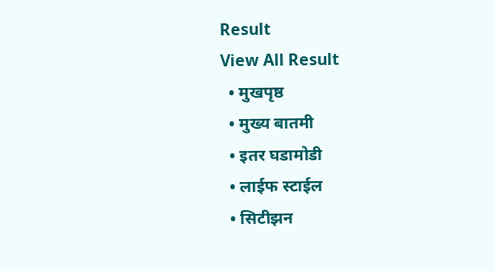Result
View All Result
  • मुखपृष्ठ
  • मुख्य बातमी
  • इतर घडामोडी
  • लाईफ स्टाईल
  • सिटीझन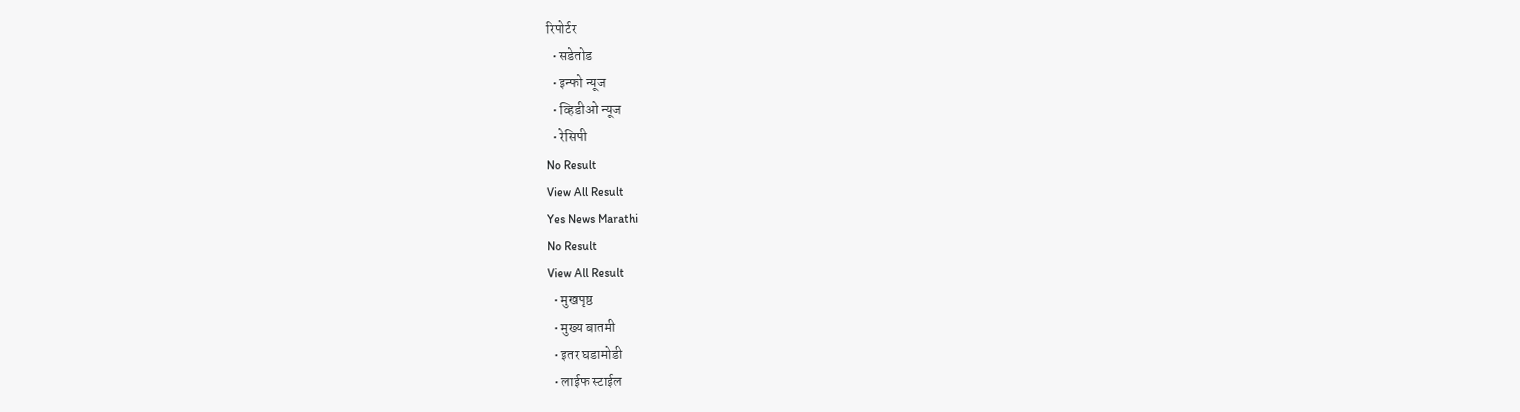रिपोर्टर
  • सडेतोड
  • इन्फो न्यूज
  • व्हिडीओ न्यूज
  • रेसिपी
No Result
View All Result
Yes News Marathi
No Result
View All Result
  • मुखपृष्ठ
  • मुख्य बातमी
  • इतर घडामोडी
  • लाईफ स्टाईल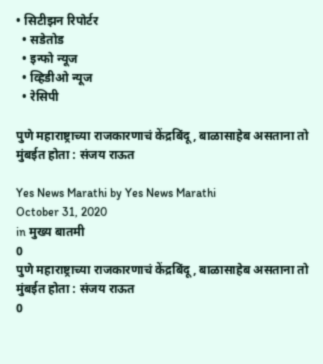• सिटीझन रिपोर्टर
  • सडेतोड
  • इन्फो न्यूज
  • व्हिडीओ न्यूज
  • रेसिपी

पुणे महाराष्ट्राच्या राजकारणाचं केंद्रबिंदू, बाळासाहेब असताना तो मुंबईत होता : संजय राऊत

Yes News Marathi by Yes News Marathi
October 31, 2020
in मुख्य बातमी
0
पुणे महाराष्ट्राच्या राजकारणाचं केंद्रबिंदू, बाळासाहेब असताना तो मुंबईत होता : संजय राऊत
0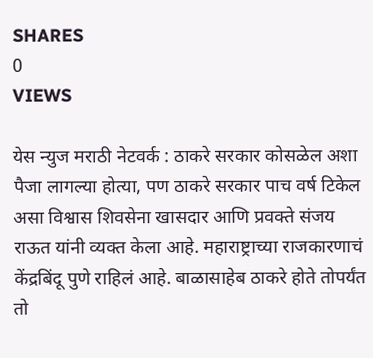SHARES
0
VIEWS

येस न्युज मराठी नेटवर्क : ठाकरे सरकार कोसळेल अशा पैजा लागल्या होत्या, पण ठाकरे सरकार पाच वर्ष टिकेल असा विश्वास शिवसेना खासदार आणि प्रवक्ते संजय राऊत यांनी व्यक्त केला आहे. महाराष्ट्राच्या राजकारणाचं केंद्रबिंदू पुणे राहिलं आहे. बाळासाहेब ठाकरे होते तोपर्यंत तो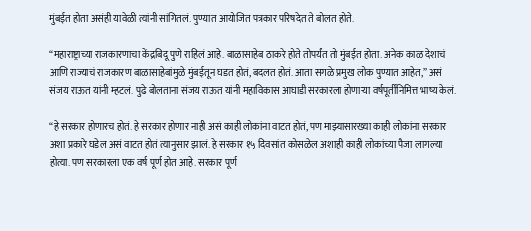मुंबईत होता असंही यावेळी त्यांनी सांगितलं. पुण्यात आयोजित पत्रकार परिषदेत ते बोलत होते.

“महाराष्ट्राच्या राजकारणाचा केंद्रबिदू पुणे राहिलं आहे. बाळासाहेब ठाकरे होते तोपर्यंत तो मुंबईत होता. अनेक काळ देशाचं आणि राज्याचं राजकारण बाळासाहेबांमुळे मुंबईतून घडत होतं, बदलत होतं. आता सगळे प्रमुख लोक पुण्यात आहेत,” असं संजय राऊत यांनी म्हटलं. पुढे बोलताना संजय राऊत यांनी महाविकास आघाडी सरकारला होणाऱ्या वर्षपूर्तीनिमित्त भाष्य केलं.

“हे सरकार होणारच होतं. हे सरकार होणार नाही असं काही लोकांना वाटत होतं, पण माझ्यासारख्या काही लोकांना सरकार अशा प्रकारे घडेल असं वाटत होतं त्यानुसार झालं. हे सरकार १५ दिवसांत कोसळेल अशाही काही लोकांच्या पैजा लागल्या होत्या. पण सरकारला एक वर्ष पूर्ण होत आहे. सरकार पूर्ण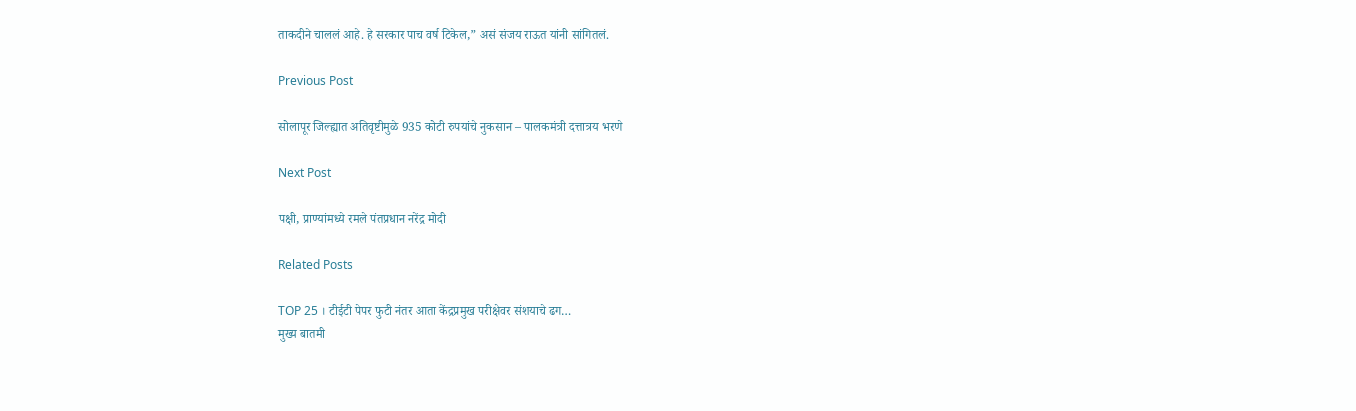ताकदीने चाललं आहे. हे सरकार पाच वर्ष टिकेल,” असं संजय राऊत यांनी सांगितलं.

Previous Post

सोलापूर जिल्ह्यात अतिवृष्टीमुळे 935 कोटी रुपयांचे नुकसान – पालकमंत्री दत्तात्रय भरणे

Next Post

पक्षी, प्राण्यांमध्ये रमले पंतप्रधान नरेंद्र मोदी

Related Posts

TOP 25 । टीईटी पेपर फुटी नंतर आता केंद्रप्रमुख परीक्षेवर संशयाचे ढग…
मुख्य बातमी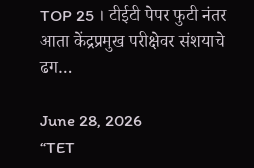TOP 25 । टीईटी पेपर फुटी नंतर आता केंद्रप्रमुख परीक्षेवर संशयाचे ढग…

June 28, 2026
“TET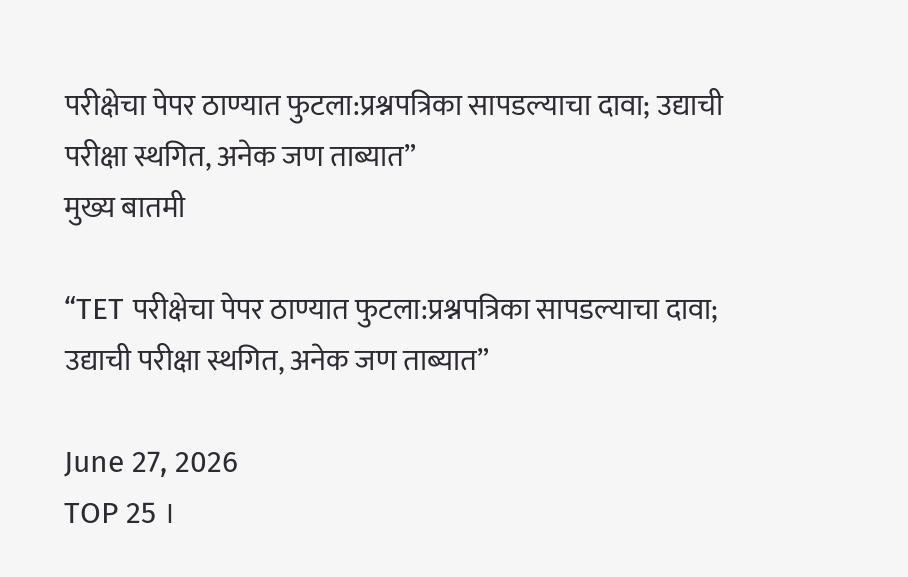परीक्षेचा पेपर ठाण्यात फुटला:प्रश्नपत्रिका सापडल्याचा दावा; उद्याची परीक्षा स्थगित, अनेक जण ताब्यात”
मुख्य बातमी

“TET परीक्षेचा पेपर ठाण्यात फुटला:प्रश्नपत्रिका सापडल्याचा दावा; उद्याची परीक्षा स्थगित, अनेक जण ताब्यात”

June 27, 2026
TOP 25 ।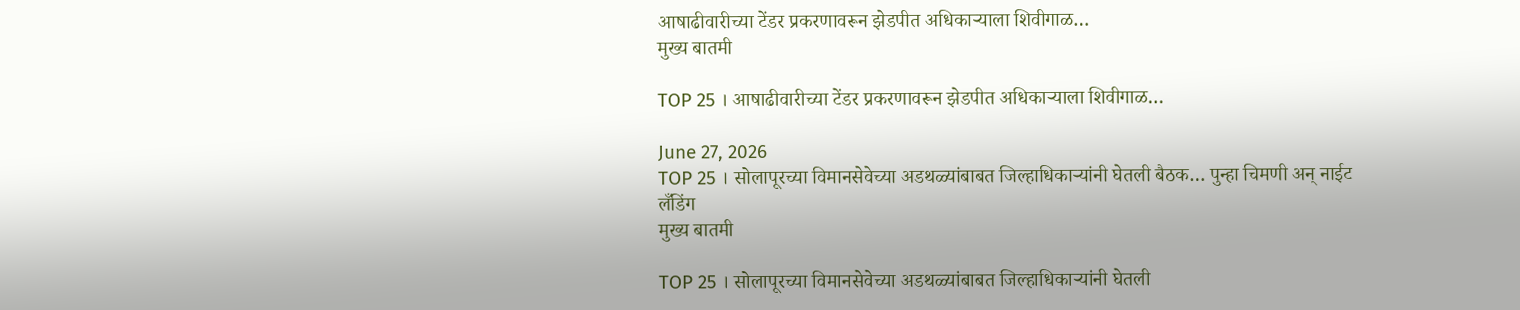आषाढीवारीच्या टेंडर प्रकरणावरून झेडपीत अधिकाऱ्याला शिवीगाळ…
मुख्य बातमी

TOP 25 । आषाढीवारीच्या टेंडर प्रकरणावरून झेडपीत अधिकाऱ्याला शिवीगाळ…

June 27, 2026
TOP 25 । सोलापूरच्या विमानसेवेच्या अडथळ्यांबाबत जिल्हाधिकाऱ्यांनी घेतली बैठक… पुन्हा चिमणी अन् नाईट लँडिंग
मुख्य बातमी

TOP 25 । सोलापूरच्या विमानसेवेच्या अडथळ्यांबाबत जिल्हाधिकाऱ्यांनी घेतली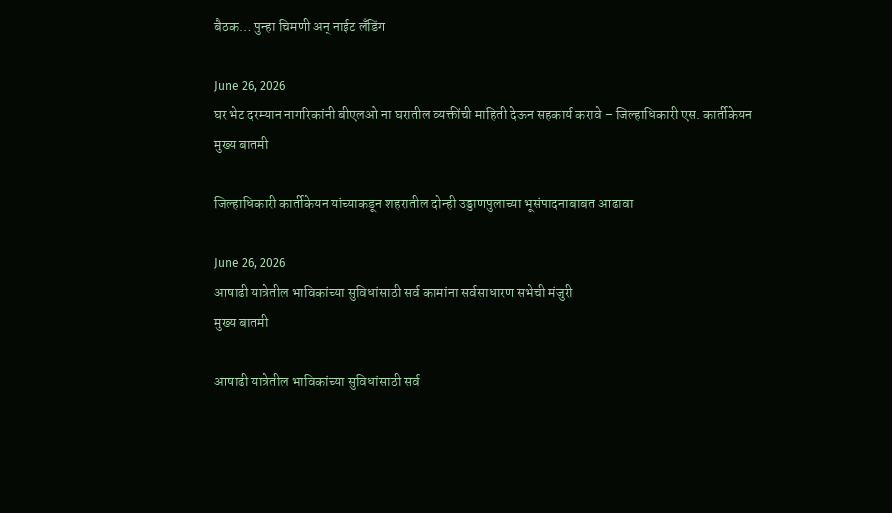बैठक… पुन्हा चिमणी अन् नाईट लँडिंग

June 26, 2026
घर भेट दरम्यान नागरिकांनी बीएलओ ना घरातील व्यक्तींची माहिती देऊन सहकार्य करावे – जिल्हाधिकारी एस. कार्तीकेयन
मुख्य बातमी

जिल्हाधिकारी कार्तीकेयन यांच्याकडून शहरातील दोन्ही उड्डाणपुलाच्या भूसंपादनाबाबत आढावा

June 26, 2026
आषाढी यात्रेतील भाविकांच्या सुविधांसाठी सर्व कामांना सर्वसाधारण सभेची मंजुरी
मुख्य बातमी

आषाढी यात्रेतील भाविकांच्या सुविधांसाठी सर्व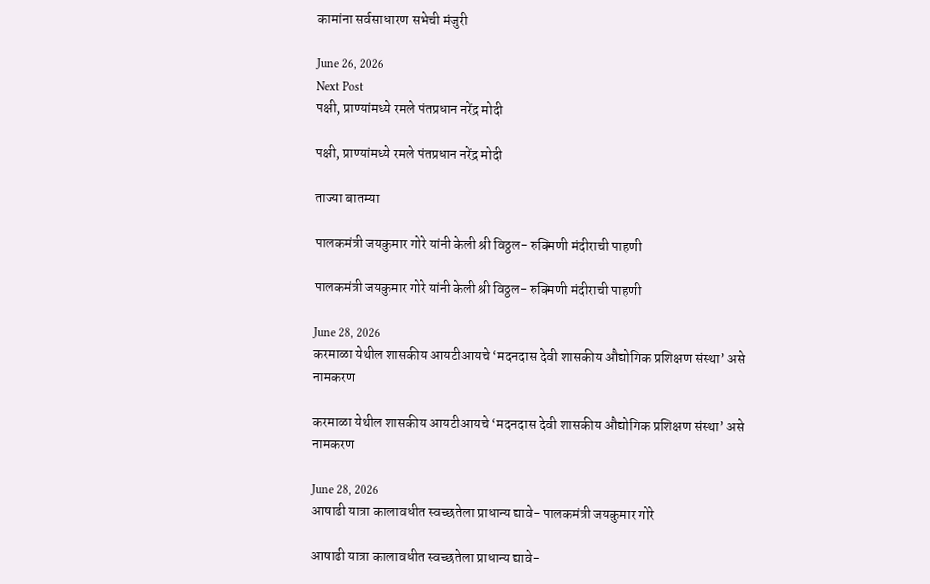कामांना सर्वसाधारण सभेची मंजुरी

June 26, 2026
Next Post
पक्षी, प्राण्यांमध्ये रमले पंतप्रधान नरेंद्र मोदी

पक्षी, प्राण्यांमध्ये रमले पंतप्रधान नरेंद्र मोदी

ताज्या बातम्या

पालकमंत्री जयकुमार गोरे यांनी केली श्री विठ्ठल- रुक्मिणी मंदीराची पाहणी

पालकमंत्री जयकुमार गोरे यांनी केली श्री विठ्ठल- रुक्मिणी मंदीराची पाहणी

June 28, 2026
करमाळा येथील शासकीय आयटीआयचे ‘मदनदास देवी शासकीय औद्योगिक प्रशिक्षण संस्था’ असे नामकरण

करमाळा येथील शासकीय आयटीआयचे ‘मदनदास देवी शासकीय औद्योगिक प्रशिक्षण संस्था’ असे नामकरण

June 28, 2026
आषाढी यात्रा कालावधीत स्वच्छतेला प्राधान्य द्यावे- पालकमंत्री जयकुमार गोरे

आषाढी यात्रा कालावधीत स्वच्छतेला प्राधान्य द्यावे-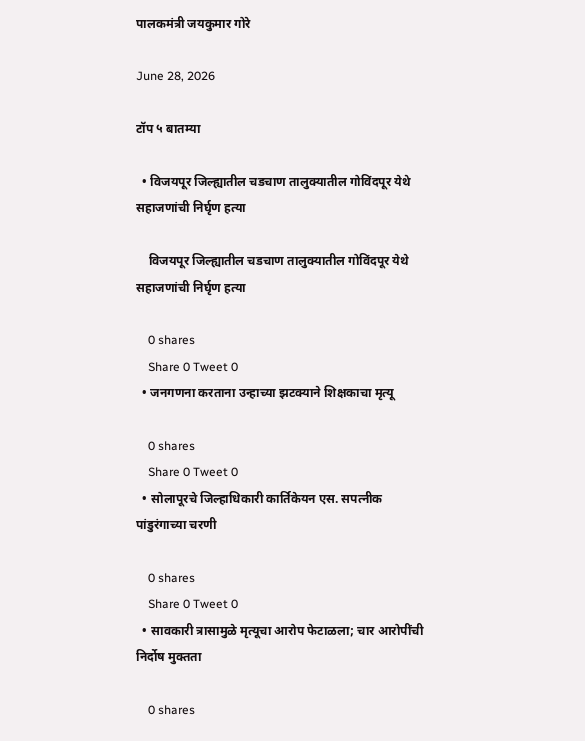पालकमंत्री जयकुमार गोरे

June 28, 2026

टॉप ५ बातम्या

  • विजयपूर जिल्ह्यातील चडचाण तालुक्यातील गोविंदपूर येथे सहाजणांची निर्घृण हत्या

    विजयपूर जिल्ह्यातील चडचाण तालुक्यातील गोविंदपूर येथे सहाजणांची निर्घृण हत्या

    0 shares
    Share 0 Tweet 0
  • जनगणना करताना उन्हाच्या झटक्याने शिक्षकाचा मृत्यू

    0 shares
    Share 0 Tweet 0
  • सोलापूरचे जिल्हाधिकारी कार्तिकेयन एस. सपत्नीक पांडुरंगाच्या चरणी

    0 shares
    Share 0 Tweet 0
  • सावकारी त्रासामुळे मृत्यूचा आरोप फेटाळला; चार आरोपींची निर्दोष मुक्तता

    0 shares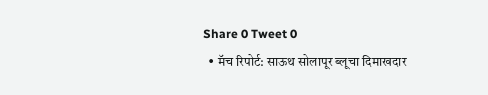Share 0 Tweet 0
  • मॅच रिपोर्ट: साऊथ सोलापूर ब्लूचा दिमाखदार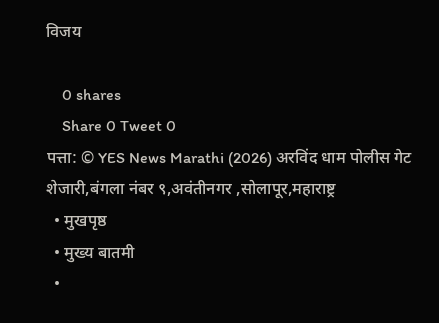विजय

    0 shares
    Share 0 Tweet 0
पत्ता: © YES News Marathi (2026) अरविंद धाम पोलीस गेट शेजारी,बंगला नंबर ९,अवंतीनगर ,सोलापूर,महाराष्ट्र
  • मुखपृष्ठ
  • मुख्य बातमी
  •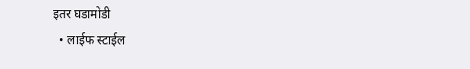इतर घडामोडी
  • लाईफ स्टाईल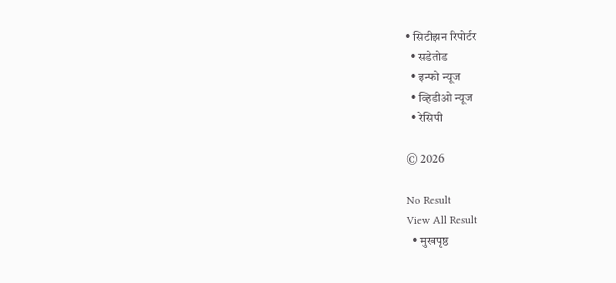• सिटीझन रिपोर्टर
  • सडेतोड
  • इन्फो न्यूज
  • व्हिडीओ न्यूज
  • रेसिपी

© 2026

No Result
View All Result
  • मुखपृष्ठ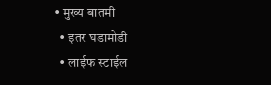• मुख्य बातमी
  • इतर घडामोडी
  • लाईफ स्टाईल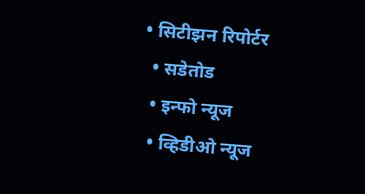• सिटीझन रिपोर्टर
  • सडेतोड
  • इन्फो न्यूज
  • व्हिडीओ न्यूज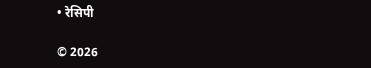• रेसिपी

© 2026